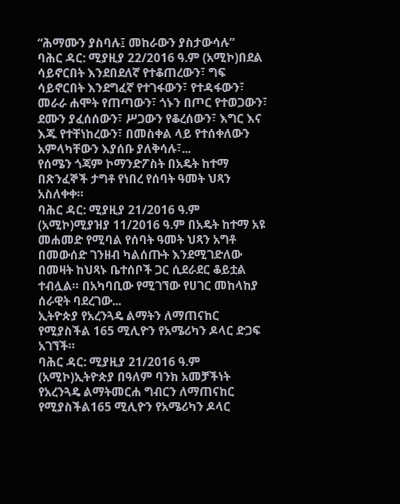“ሕማሙን ያስባሉ፤ መከራውን ያስታውሳሉ”
ባሕር ዳር: ሚያዚያ 22/2016 ዓ.ም (አሚኮ)በደል ሳይኖርበት እንደበደለኛ የተቆጠረውን፣ ግፍ ሳይኖርበት እንደግፈኛ የተገፋውን፣ የተዳፋውን፣ መራራ ሐሞት የጠጣውን፣ ጎኑን በጦር የተወጋውን፣ ደሙን ያፈሰሰውን፣ ሥጋውን የቆረሰውን፣ እግር እና እጁ የተቸነከረውን፣ በመስቀል ላይ የተሰቀለውን አምላካቸውን እያሰቡ ያለቅሳሉ፣...
የሰሜን ጎጃም ኮማንድፖስት በአዴት ከተማ በጽንፈኞች ታግቶ የነበረ የሰባት ዓመት ህጻን አስለቀቀ።
ባሕር ዳር: ሚያዚያ 21/2016 ዓ.ም (አሚኮ)ሚያዝያ 11/2016 ዓ.ም በአዴት ከተማ አዩ መሐመድ የሚባል የሰባት ዓመት ህጻን አግቶ በመውሰድ ገንዘብ ካልሰጡት እንደሚገድለው በመዛት ከህጻኑ ቤተሰቦች ጋር ሲደራደር ቆይቷል ተብሏል። በአካባቢው የሚገኘው የሀገር መከላከያ ሰራዊት ባደረገው...
ኢትዮጵያ የአረንጓዴ ልማትን ለማጠናከር የሚያስችል 165 ሚሊዮን የአሜሪካን ዶላር ድጋፍ አገኘች።
ባሕር ዳር: ሚያዚያ 21/2016 ዓ.ም (አሚኮ)ኢትዮጵያ በዓለም ባንክ አመቻችነት የአረንጓዴ ልማትመርሐ ግብርን ለማጠናከር የሚያስችል165 ሚሊዮን የአሜሪካን ዶላር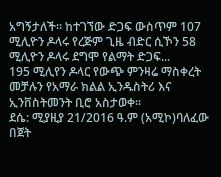አግኝታለች። ከተገኘው ድጋፍ ውስጥም 107 ሚሊዮን ዶላሩ የረጅም ጊዜ ብድር ሲኾን 58 ሚሊዮን ዶላሩ ደግሞ የልማት ድጋፍ...
195 ሚሊየን ዶላር የውጭ ምንዛሬ ማስቀረት መቻሉን የአማራ ክልል ኢንዱስትሪ እና ኢንቨስትመንት ቢሮ አስታወቀ፡፡
ደሴ: ሚያዚያ 21/2016 ዓ.ም (አሚኮ)ባለፈው በጀት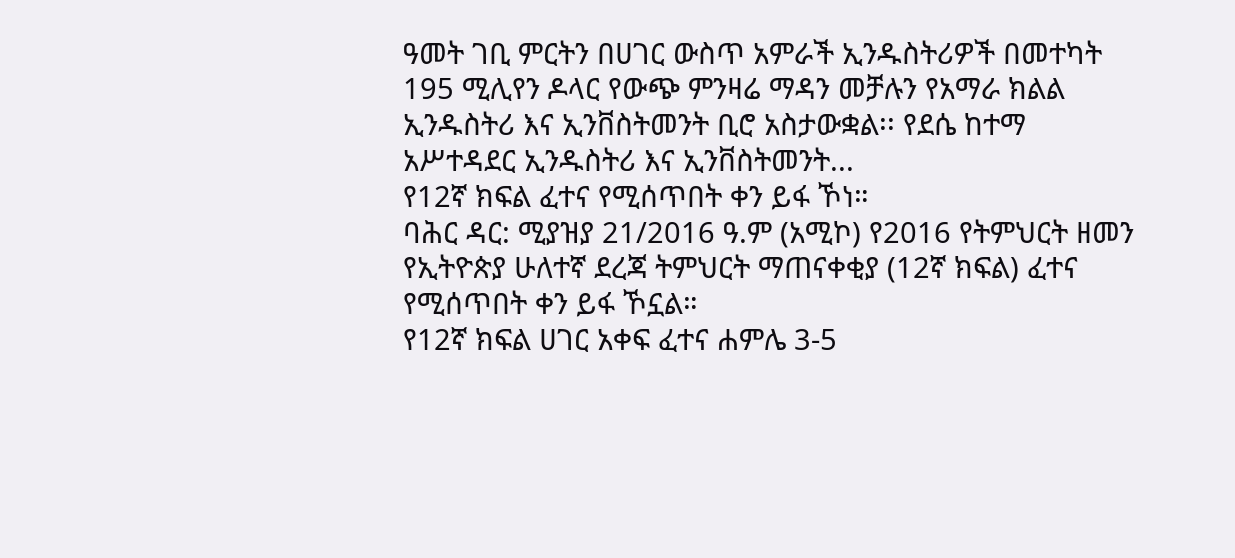ዓመት ገቢ ምርትን በሀገር ውስጥ አምራች ኢንዱስትሪዎች በመተካት 195 ሚሊየን ዶላር የውጭ ምንዛሬ ማዳን መቻሉን የአማራ ክልል ኢንዱስትሪ እና ኢንቨስትመንት ቢሮ አስታውቋል፡፡ የደሴ ከተማ አሥተዳደር ኢንዱስትሪ እና ኢንቨስትመንት...
የ12ኛ ክፍል ፈተና የሚሰጥበት ቀን ይፋ ኾነ።
ባሕር ዳር: ሚያዝያ 21/2016 ዓ.ም (አሚኮ) የ2016 የትምህርት ዘመን የኢትዮጵያ ሁለተኛ ደረጃ ትምህርት ማጠናቀቂያ (12ኛ ክፍል) ፈተና የሚሰጥበት ቀን ይፋ ኾኗል።
የ12ኛ ክፍል ሀገር አቀፍ ፈተና ሐምሌ 3-5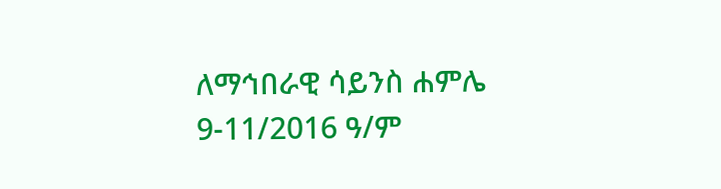ለማኅበራዊ ሳይንስ ሐምሌ 9-11/2016 ዓ/ም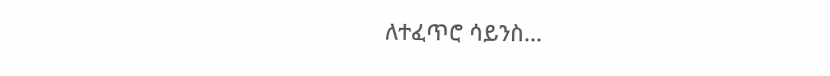ለተፈጥሮ ሳይንስ...